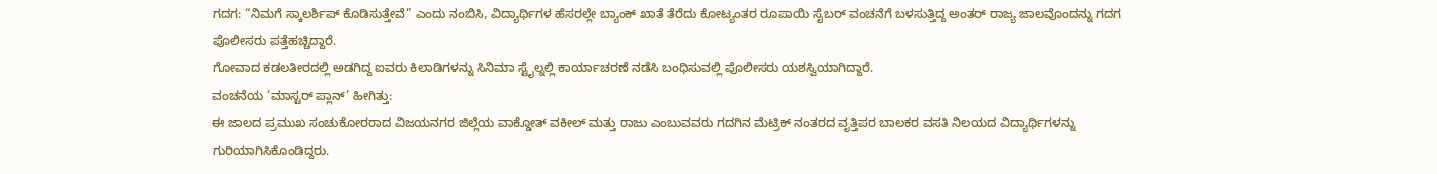ಗದಗ: “ನಿಮಗೆ ಸ್ಕಾಲರ್ಶಿಪ್ ಕೊಡಿಸುತ್ತೇವೆ” ಎಂದು ನಂಬಿಸಿ, ವಿದ್ಯಾರ್ಥಿಗಳ ಹೆಸರಲ್ಲೇ ಬ್ಯಾಂಕ್ ಖಾತೆ ತೆರೆದು ಕೋಟ್ಯಂತರ ರೂಪಾಯಿ ಸೈಬರ್ ವಂಚನೆಗೆ ಬಳಸುತ್ತಿದ್ದ ಅಂತರ್ ರಾಜ್ಯ ಜಾಲವೊಂದನ್ನು ಗದಗ ಪೊಲೀಸರು ಪತ್ತೆಹಚ್ಚಿದ್ದಾರೆ.
ಗೋವಾದ ಕಡಲತೀರದಲ್ಲಿ ಅಡಗಿದ್ದ ಐವರು ಕಿಲಾಡಿಗಳನ್ನು ಸಿನಿಮಾ ಸ್ಟೈಲ್ನಲ್ಲಿ ಕಾರ್ಯಾಚರಣೆ ನಡೆಸಿ ಬಂಧಿಸುವಲ್ಲಿ ಪೊಲೀಸರು ಯಶಸ್ವಿಯಾಗಿದ್ದಾರೆ.
ವಂಚನೆಯ ‘ಮಾಸ್ಟರ್ ಪ್ಲಾನ್’ ಹೀಗಿತ್ತು:
ಈ ಜಾಲದ ಪ್ರಮುಖ ಸಂಚುಕೋರರಾದ ವಿಜಯನಗರ ಜಿಲ್ಲೆಯ ವಾಕ್ಡೋತ್ ವಕೀಲ್ ಮತ್ತು ರಾಜು ಎಂಬುವವರು ಗದಗಿನ ಮೆಟ್ರಿಕ್ ನಂತರದ ವೃತ್ತಿಪರ ಬಾಲಕರ ವಸತಿ ನಿಲಯದ ವಿದ್ಯಾರ್ಥಿಗಳನ್ನು ಗುರಿಯಾಗಿಸಿಕೊಂಡಿದ್ದರು.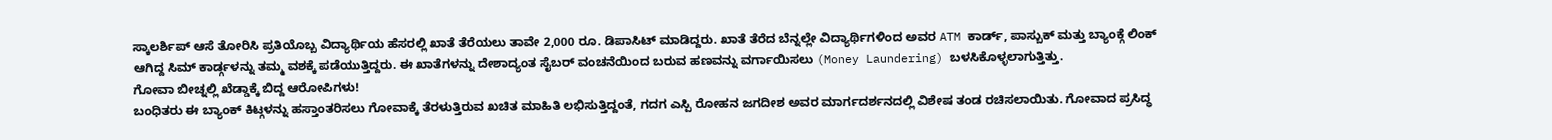ಸ್ಕಾಲರ್ಶಿಪ್ ಆಸೆ ತೋರಿಸಿ ಪ್ರತಿಯೊಬ್ಬ ವಿದ್ಯಾರ್ಥಿಯ ಹೆಸರಲ್ಲಿ ಖಾತೆ ತೆರೆಯಲು ತಾವೇ 2,000 ರೂ. ಡಿಪಾಸಿಟ್ ಮಾಡಿದ್ದರು. ಖಾತೆ ತೆರೆದ ಬೆನ್ನಲ್ಲೇ ವಿದ್ಯಾರ್ಥಿಗಳಿಂದ ಅವರ ATM ಕಾರ್ಡ್, ಪಾಸ್ಬುಕ್ ಮತ್ತು ಬ್ಯಾಂಕ್ಗೆ ಲಿಂಕ್ ಆಗಿದ್ದ ಸಿಮ್ ಕಾರ್ಡ್ಗಳನ್ನು ತಮ್ಮ ವಶಕ್ಕೆ ಪಡೆಯುತ್ತಿದ್ದರು. ಈ ಖಾತೆಗಳನ್ನು ದೇಶಾದ್ಯಂತ ಸೈಬರ್ ವಂಚನೆಯಿಂದ ಬರುವ ಹಣವನ್ನು ವರ್ಗಾಯಿಸಲು (Money Laundering) ಬಳಸಿಕೊಳ್ಳಲಾಗುತ್ತಿತ್ತು.
ಗೋವಾ ಬೀಚ್ನಲ್ಲಿ ಖೆಡ್ಡಾಕ್ಕೆ ಬಿದ್ದ ಆರೋಪಿಗಳು!
ಬಂಧಿತರು ಈ ಬ್ಯಾಂಕ್ ಕಿಟ್ಗಳನ್ನು ಹಸ್ತಾಂತರಿಸಲು ಗೋವಾಕ್ಕೆ ತೆರಳುತ್ತಿರುವ ಖಚಿತ ಮಾಹಿತಿ ಲಭಿಸುತ್ತಿದ್ದಂತೆ, ಗದಗ ಎಸ್ಪಿ ರೋಹನ ಜಗದೀಶ ಅವರ ಮಾರ್ಗದರ್ಶನದಲ್ಲಿ ವಿಶೇಷ ತಂಡ ರಚಿಸಲಾಯಿತು. ಗೋವಾದ ಪ್ರಸಿದ್ಧ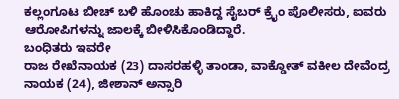ಕಲ್ಲಂಗೂಟ ಬೀಚ್ ಬಳಿ ಹೊಂಚು ಹಾಕಿದ್ದ ಸೈಬರ್ ಕ್ರೈಂ ಪೊಲೀಸರು, ಐವರು ಆರೋಪಿಗಳನ್ನು ಜಾಲಕ್ಕೆ ಬೀಳಿಸಿಕೊಂಡಿದ್ದಾರೆ.
ಬಂಧಿತರು ಇವರೇ
ರಾಜ ರೇಖೆನಾಯಕ (23) ದಾಸರಹಳ್ಳಿ ತಾಂಡಾ, ವಾಕ್ಡೋತ್ ವಕೀಲ ದೇವೆಂದ್ರ ನಾಯಕ (24), ಜೀಶಾನ್ ಅನ್ಸಾರಿ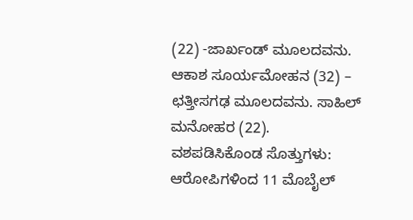(22) -ಜಾರ್ಖಂಡ್ ಮೂಲದವನು. ಆಕಾಶ ಸೂರ್ಯಮೋಹನ (32) – ಛತ್ತೀಸಗಢ ಮೂಲದವನು. ಸಾಹಿಲ್ ಮನೋಹರ (22).
ವಶಪಡಿಸಿಕೊಂಡ ಸೊತ್ತುಗಳು:
ಆರೋಪಿಗಳಿಂದ 11 ಮೊಬೈಲ್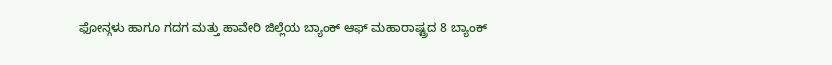ಫೋನ್ಗಳು ಹಾಗೂ ಗದಗ ಮತ್ತು ಹಾವೇರಿ ಜಿಲ್ಲೆಯ ಬ್ಯಾಂಕ್ ಆಫ್ ಮಹಾರಾಷ್ಟ್ರದ 8 ಬ್ಯಾಂಕ್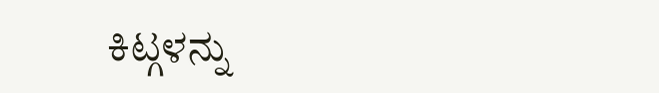ಕಿಟ್ಗಳನ್ನು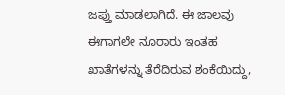ಜಪ್ತು ಮಾಡಲಾಗಿದೆ. ಈ ಜಾಲವು ಈಗಾಗಲೇ ನೂರಾರು ಇಂತಹ ಖಾತೆಗಳನ್ನು ತೆರೆದಿರುವ ಶಂಕೆಯಿದ್ದು,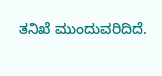ತನಿಖೆ ಮುಂದುವರಿದಿದೆ.